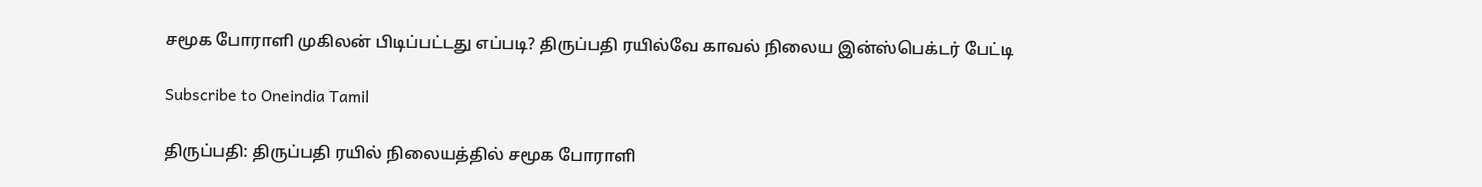சமூக போராளி முகிலன் பிடிப்பட்டது எப்படி? திருப்பதி ரயில்வே காவல் நிலைய இன்ஸ்பெக்டர் பேட்டி

Subscribe to Oneindia Tamil

திருப்பதி: திருப்பதி ரயில் நிலையத்தில் சமூக போராளி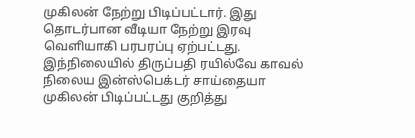முகிலன் நேற்று பிடிப்பட்டார். இது தொடர்பான வீடியா நேற்று இரவு வெளியாகி பரபரப்பு ஏற்பட்டது. இந்நிலையில் திருப்பதி ரயில்வே காவல் நிலைய இன்ஸ்பெக்டர் சாய்தையா முகிலன் பிடிப்பட்டது குறித்து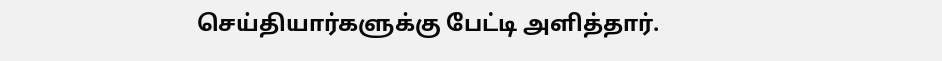செய்தியார்களுக்கு பேட்டி அளித்தார்.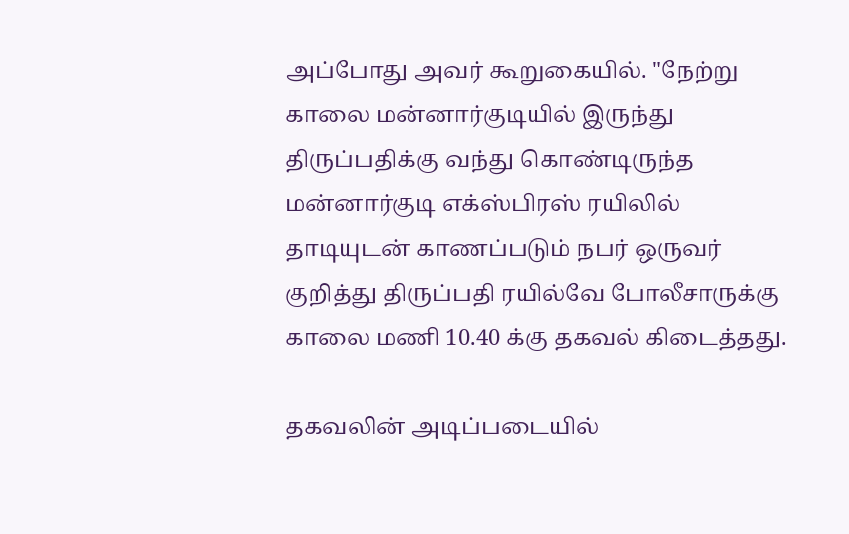அப்போது அவர் கூறுகையில். "நேற்று காலை மன்னார்குடியில் இருந்து திருப்பதிக்கு வந்து கொண்டிருந்த மன்னார்குடி எக்ஸ்பிரஸ் ரயிலில் தாடியுடன் காணப்படும் நபர் ஒருவர் குறித்து திருப்பதி ரயில்வே போலீசாருக்கு காலை மணி 10.40 க்கு தகவல் கிடைத்தது.

தகவலின் அடிப்படையில்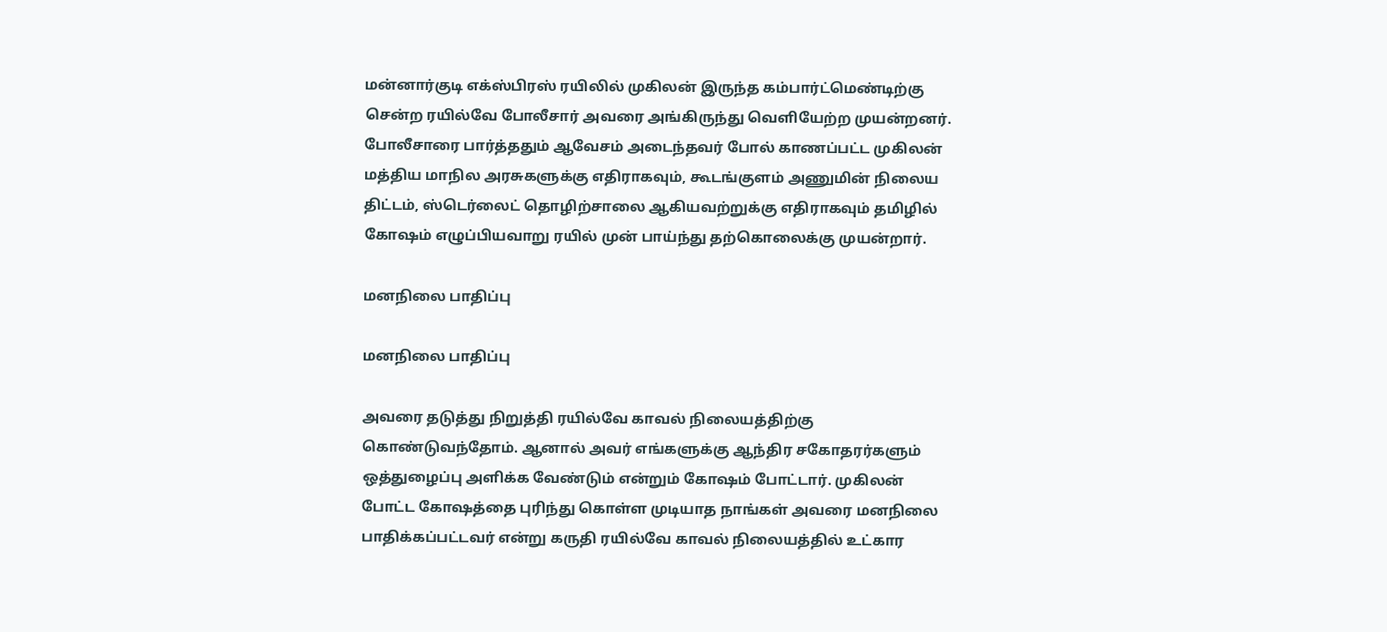மன்னார்குடி எக்ஸ்பிரஸ் ரயிலில் முகிலன் இருந்த கம்பார்ட்மெண்டிற்கு சென்ற ரயில்வே போலீசார் அவரை அங்கிருந்து வெளியேற்ற முயன்றனர். போலீசாரை பார்த்ததும் ஆவேசம் அடைந்தவர் போல் காணப்பட்ட முகிலன் மத்திய மாநில அரசுகளுக்கு எதிராகவும், கூடங்குளம் அணுமின் நிலைய திட்டம், ஸ்டெர்லைட் தொழிற்சாலை ஆகியவற்றுக்கு எதிராகவும் தமிழில் கோஷம் எழுப்பியவாறு ரயில் முன் பாய்ந்து தற்கொலைக்கு முயன்றார்.

மனநிலை பாதிப்பு

மனநிலை பாதிப்பு

அவரை தடுத்து நிறுத்தி ரயில்வே காவல் நிலையத்திற்கு கொண்டுவந்தோம். ஆனால் அவர் எங்களுக்கு ஆந்திர சகோதரர்களும் ஒத்துழைப்பு அளிக்க வேண்டும் என்றும் கோஷம் போட்டார். முகிலன் போட்ட கோஷத்தை புரிந்து கொள்ள முடியாத நாங்கள் அவரை மனநிலை பாதிக்கப்பட்டவர் என்று கருதி ரயில்வே காவல் நிலையத்தில் உட்கார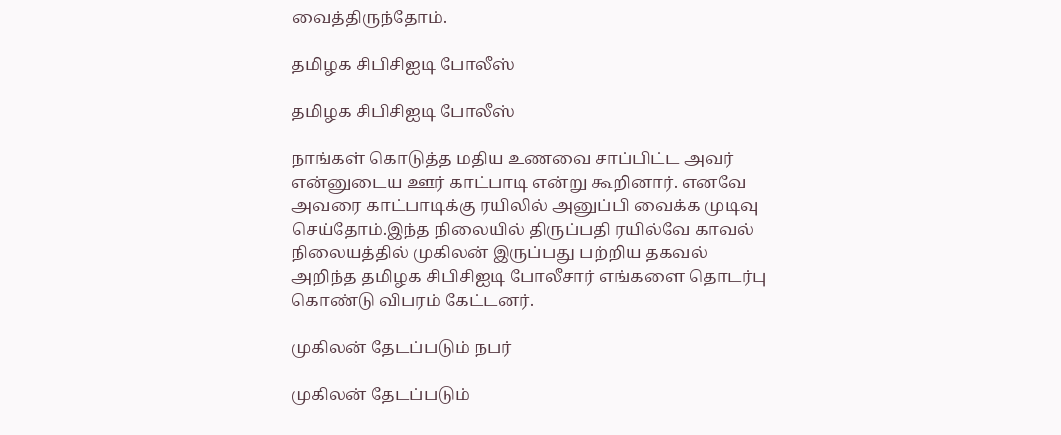வைத்திருந்தோம்.

தமிழக சிபிசிஐடி போலீஸ்

தமிழக சிபிசிஐடி போலீஸ்

நாங்கள் கொடுத்த மதிய உணவை சாப்பிட்ட அவர் என்னுடைய ஊர் காட்பாடி என்று கூறினார். எனவே அவரை காட்பாடிக்கு ரயிலில் அனுப்பி வைக்க முடிவு செய்தோம்.இந்த நிலையில் திருப்பதி ரயில்வே காவல் நிலையத்தில் முகிலன் இருப்பது பற்றிய தகவல் அறிந்த தமிழக சிபிசிஐடி போலீசார் எங்களை தொடர்பு கொண்டு விபரம் கேட்டனர்.

முகிலன் தேடப்படும் நபர்

முகிலன் தேடப்படும்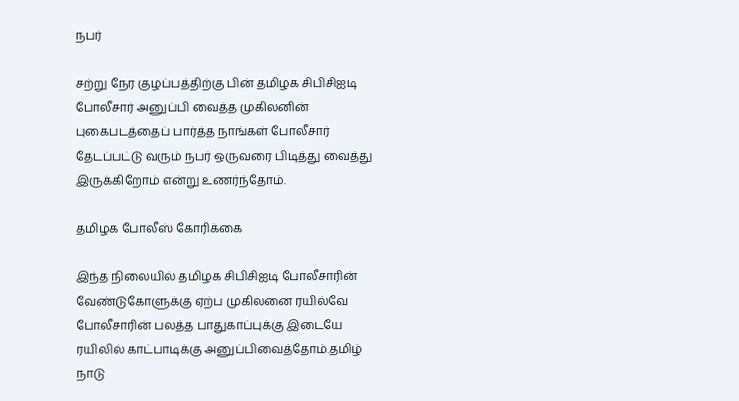நபர்

சற்று நேர குழப்பத்திற்கு பின் தமிழக சிபிசிஐடி போலீசார் அனுப்பி வைத்த முகிலனின் புகைபடத்தைப் பார்த்த நாங்கள் போலீசார் தேடப்பட்டு வரும் நபர் ஒருவரை பிடித்து வைத்து இருக்கிறோம் என்று உணர்ந்தோம்.

தமிழக போலீஸ் கோரிக்கை

இந்த நிலையில் தமிழக சிபிசிஐடி போலீசாரின் வேண்டுகோளுக்கு ஏற்ப முகிலனை ரயில்வே போலீசாரின் பலத்த பாதுகாப்புக்கு இடையே ரயிலில் காட்பாடிக்கு அனுப்பிவைத்தோம்.தமிழ் நாடு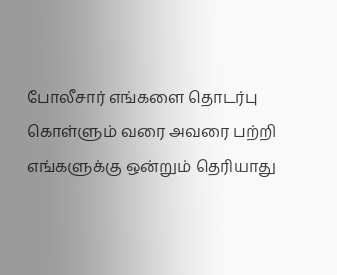போலீசார் எங்களை தொடர்பு கொள்ளும் வரை அவரை பற்றி எங்களுக்கு ஒன்றும் தெரியாது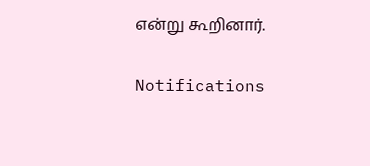என்று கூறினார்.

Notifications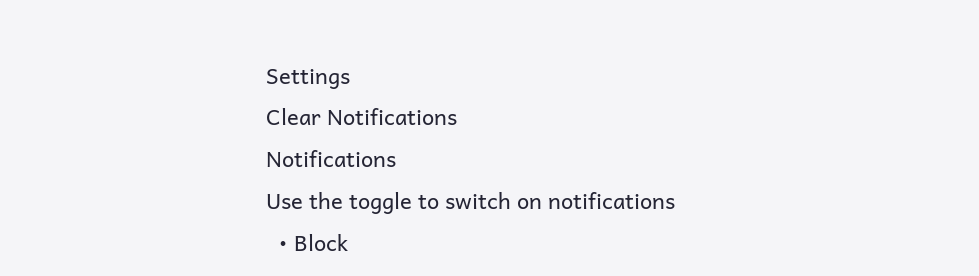Settings
Clear Notifications
Notifications
Use the toggle to switch on notifications
  • Block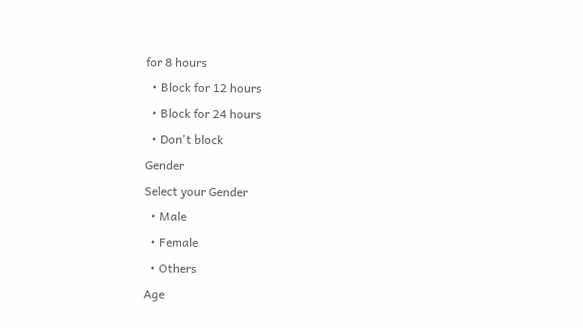for 8 hours
  • Block for 12 hours
  • Block for 24 hours
  • Don't block
Gender
Select your Gender
  • Male
  • Female
  • Others
Age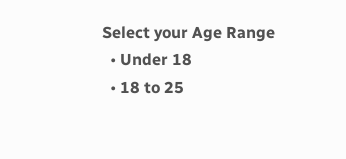Select your Age Range
  • Under 18
  • 18 to 25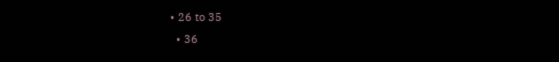• 26 to 35
  • 36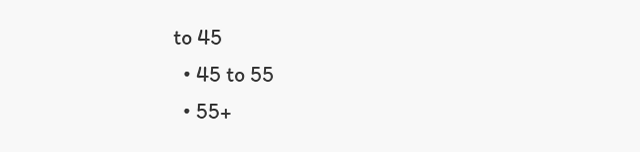to 45
  • 45 to 55
  • 55+